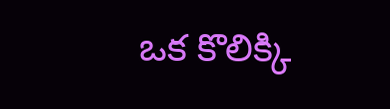ఒక కొలిక్కి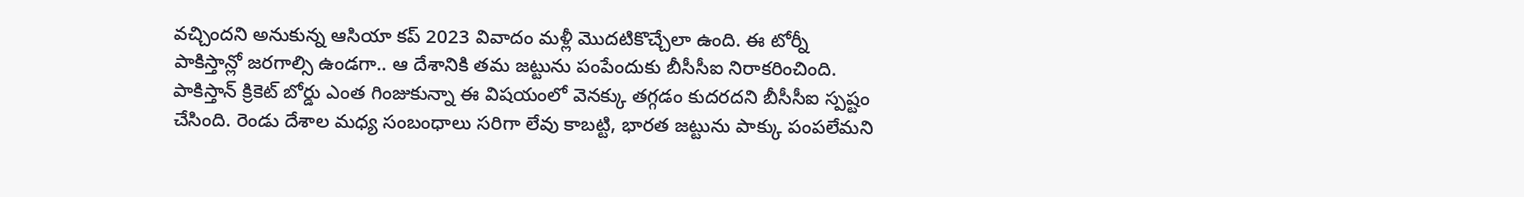వచ్చిందని అనుకున్న ఆసియా కప్ 2023 వివాదం మళ్లీ మొదటికొచ్చేలా ఉంది. ఈ టోర్నీ పాకిస్తాన్లో జరగాల్సి ఉండగా.. ఆ దేశానికి తమ జట్టును పంపేందుకు బీసీసీఐ నిరాకరించింది. పాకిస్తాన్ క్రికెట్ బోర్డు ఎంత గింజుకున్నా ఈ విషయంలో వెనక్కు తగ్గడం కుదరదని బీసీసీఐ స్పష్టం చేసింది. రెండు దేశాల మధ్య సంబంధాలు సరిగా లేవు కాబట్టి, భారత జట్టును పాక్కు పంపలేమని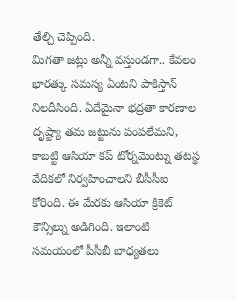తేల్చి చెప్పింది.
మిగతా జట్లు అన్నీ వస్తుండగా.. కేవలం భారత్కు సమస్య ఏంటని పాకిస్తాన్ నిలదీసింది. ఏదేమైనా భద్రతా కారణాల దృష్ట్యా తమ జట్టును పంపలేమని, కాబట్టి ఆసియా కప్ టోర్నమెంట్ను తటస్థ వేదికలో నిర్వహించాలని బీసీసీఐ కోరింది. ఈ మేరకు ఆసియా క్రికెట్ కౌన్సిల్ను అడిగింది. ఇలాంటి సమయంలో పీసీబీ బాధ్యతలు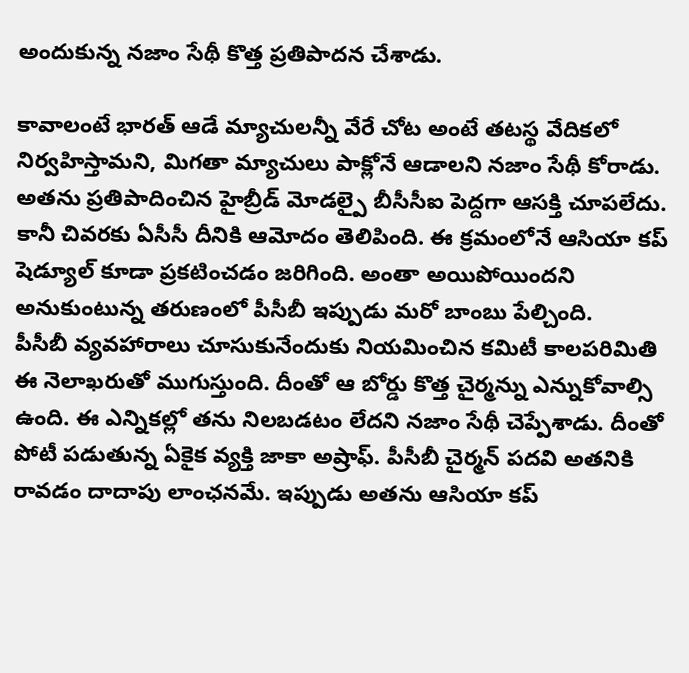అందుకున్న నజాం సేథీ కొత్త ప్రతిపాదన చేశాడు.

కావాలంటే భారత్ ఆడే మ్యాచులన్నీ వేరే చోట అంటే తటస్థ వేదికలో నిర్వహిస్తామని, మిగతా మ్యాచులు పాక్లోనే ఆడాలని నజాం సేథీ కోరాడు. అతను ప్రతిపాదించిన హైబ్రీడ్ మోడల్పై బీసీసీఐ పెద్దగా ఆసక్తి చూపలేదు. కానీ చివరకు ఏసీసీ దీనికి ఆమోదం తెలిపింది. ఈ క్రమంలోనే ఆసియా కప్ షెడ్యూల్ కూడా ప్రకటించడం జరిగింది. అంతా అయిపోయిందని అనుకుంటున్న తరుణంలో పీసీబీ ఇప్పుడు మరో బాంబు పేల్చింది.
పీసీబీ వ్యవహారాలు చూసుకునేందుకు నియమించిన కమిటీ కాలపరిమితి ఈ నెలాఖరుతో ముగుస్తుంది. దీంతో ఆ బోర్డు కొత్త చైర్మన్ను ఎన్నుకోవాల్సి ఉంది. ఈ ఎన్నికల్లో తను నిలబడటం లేదని నజాం సేథీ చెప్పేశాడు. దీంతో పోటీ పడుతున్న ఏకైక వ్యక్తి జాకా అష్రాఫ్. పీసీబీ చైర్మన్ పదవి అతనికి రావడం దాదాపు లాంఛనమే. ఇప్పుడు అతను ఆసియా కప్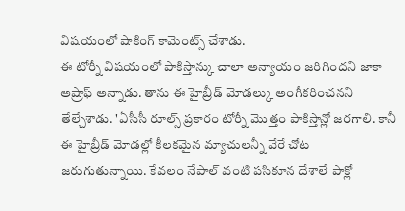విషయంలో షాకింగ్ కామెంట్స్ చేశాడు.
ఈ టోర్నీ విషయంలో పాకిస్తాన్కు చాలా అన్యాయం జరిగిందని జాకా అష్రాఫ్ అన్నాడు. తాను ఈ హైబ్రీడ్ మోడల్కు అంగీకరించనని తేల్చేశాడు. 'ఏసీసీ రూల్స్ ప్రకారం టోర్నీ మొత్తం పాకిస్తాన్లో జరగాలి. కానీ ఈ హైబ్రీడ్ మోడల్లో కీలకమైన మ్యాచులన్నీ వేరే చోట జరుగుతున్నాయి. కేవలం నేపాల్ వంటి పసికూన దేశాలే పాక్లో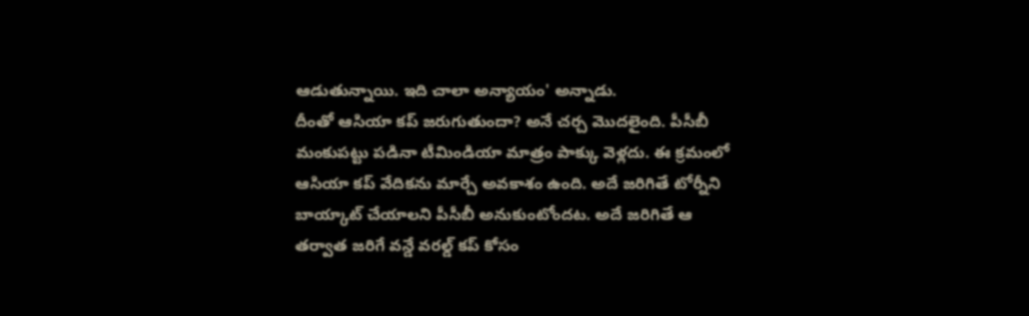ఆడుతున్నాయి. ఇది చాలా అన్యాయం' అన్నాడు.
దీంతో ఆసియా కప్ జరుగుతుందా? అనే చర్చ మొదలైంది. పీసీబీ మంకుపట్టు పడినా టీమిండియా మాత్రం పాక్కు వెళ్లదు. ఈ క్రమంలో ఆసియా కప్ వేదికను మార్చే అవకాశం ఉంది. అదే జరిగితే టోర్నీని బాయ్కాట్ చేయాలని పీసీబీ అనుకుంటోందట. అదే జరిగితే ఆ తర్వాత జరిగే వన్డే వరల్డ్ కప్ కోసం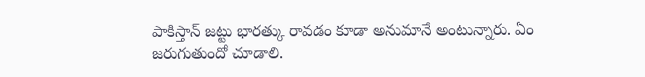పాకిస్తాన్ జట్టు భారత్కు రావడం కూడా అనుమానే అంటున్నారు. ఏం జరుగుతుందో చూడాలి.